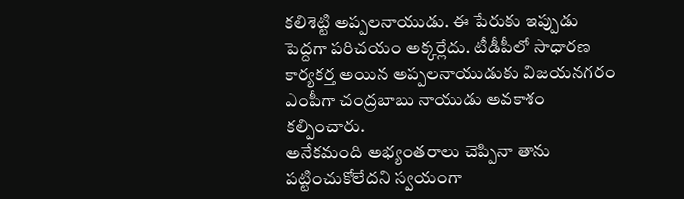కలిశెట్టి అప్పలనాయుడు. ఈ పేరుకు ఇప్పుడు పెద్దగా పరిచయం అక్కర్లేదు. టీడీపీలో సాధారణ కార్యకర్త అయిన అప్పలనాయుడుకు విజయనగరం ఎంపీగా చంద్రబాబు నాయుడు అవకాశం కల్పించారు.
అనేకమంది అభ్యంతరాలు చెప్పినా తాను పట్టించుకోలేదని స్వయంగా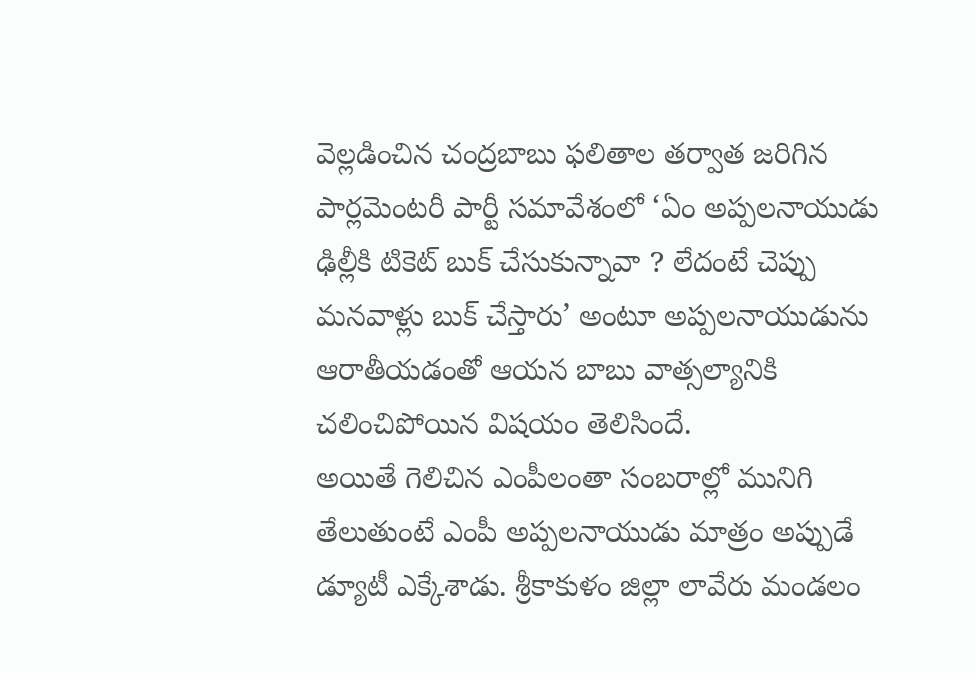వెల్లడించిన చంద్రబాబు ఫలితాల తర్వాత జరిగిన పార్లమెంటరీ పార్టీ సమావేశంలో ‘ఏం అప్పలనాయుడు ఢిల్లీకి టికెట్ బుక్ చేసుకున్నావా ? లేదంటే చెప్పు మనవాళ్లు బుక్ చేస్తారు’ అంటూ అప్పలనాయుడును ఆరాతీయడంతో ఆయన బాబు వాత్సల్యానికి చలించిపోయిన విషయం తెలిసిందే.
అయితే గెలిచిన ఎంపీలంతా సంబరాల్లో మునిగి తేలుతుంటే ఎంపీ అప్పలనాయుడు మాత్రం అప్పుడే డ్యూటీ ఎక్కేశాడు. శ్రీకాకుళం జిల్లా లావేరు మండలం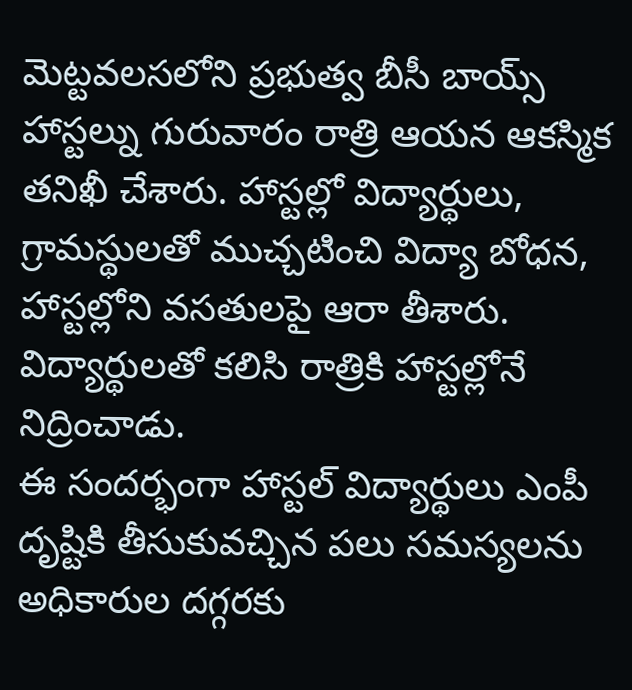మెట్టవలసలోని ప్రభుత్వ బీసీ బాయ్స్ హాస్టల్ను గురువారం రాత్రి ఆయన ఆకస్మిక తనిఖీ చేశారు. హాస్టల్లో విద్యార్థులు, గ్రామస్థులతో ముచ్చటించి విద్యా బోధన, హాస్టల్లోని వసతులపై ఆరా తీశారు. విద్యార్థులతో కలిసి రాత్రికి హాస్టల్లోనే నిద్రించాడు.
ఈ సందర్భంగా హాస్టల్ విద్యార్థులు ఎంపీ దృష్టికి తీసుకువచ్చిన పలు సమస్యలను అధికారుల దగ్గరకు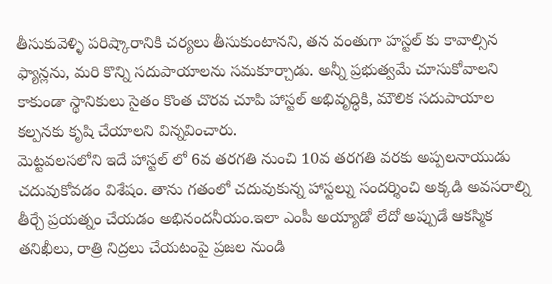తీసుకువెళ్ళి పరిష్కారానికి చర్యలు తీసుకుంటానని, తన వంతుగా హస్టల్ కు కావాల్సిన ఫ్యాన్లను, మరి కొన్ని సదుపాయాలను సమకూర్చాడు. అన్నీ ప్రభుత్వమే చూసుకోవాలని కాకుండా స్థానికులు సైతం కొంత చొరవ చూపి హాస్టల్ అభివృద్ధికి, మౌలిక సదుపాయాల కల్పనకు కృషి చేయాలని విన్నవించారు.
మెట్టవలసలోని ఇదే హాస్టల్ లో 6వ తరగతి నుంచి 10వ తరగతి వరకు అప్పలనాయుడు చదువుకోవడం విశేషం. తాను గతంలో చదువుకున్న హాస్టల్ను సందర్శించి అక్కడి అవసరాల్ని తీర్చే ప్రయత్నం చేయడం అభినందనీయం.ఇలా ఎంపీ అయ్యాడో లేదో అప్పుడే ఆకస్మిక తనిఖీలు, రాత్రి నిద్రలు చేయటంపై ప్రజల నుండి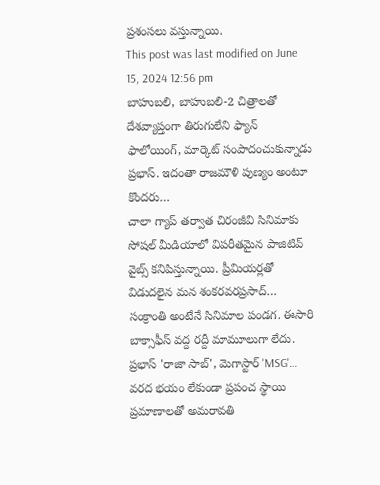ప్రశంసలు వస్తున్నాయి.
This post was last modified on June 15, 2024 12:56 pm
బాహుబలి, బాహుబలి-2 చిత్రాలతో దేశవ్యాప్తంగా తిరుగులేని ఫ్యాన్ ఫాలోయింగ్, మార్కెట్ సంపాదంచుకున్నాడు ప్రభాస్. ఇదంతా రాజమౌళి పుణ్యం అంటూ కొందరు…
చాలా గ్యాప్ తర్వాత చిరంజీవి సినిమాకు సోషల్ మీడియాలో విపరీతమైన పాజిటివ్ వైబ్స్ కనిపిస్తున్నాయి. ప్రీమియర్లతో విడుదలైన మన శంకరవరప్రసాద్…
సంక్రాంతి అంటేనే సినిమాల పండగ. ఈసారి బాక్సాఫీస్ వద్ద రద్దీ మామూలుగా లేదు. ప్రభాస్ 'రాజా సాబ్', మెగాస్టార్ 'MSG'…
వరద భయం లేకుండా ప్రపంచ స్థాయి ప్రమాణాలతో అమరావతి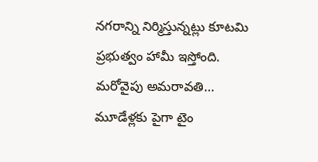నగరాన్ని నిర్మిస్తున్నట్లు కూటమి ప్రభుత్వం హామీ ఇస్తోంది. మరోవైపు అమరావతి…
మూడేళ్లకు పైగా టైం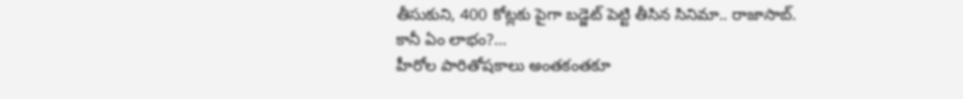తీసుకుని, 400 కోట్లకు పైగా బడ్జెట్ పెట్టి తీసిన సినిమా.. రాజాసాబ్. కానీ ఏం లాభం?…
హీరోల పారితోషకాలు అంతకంతకూ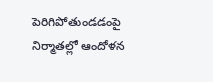పెరిగిపోతుండడంపై నిర్మాతల్లో ఆందోళన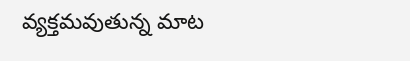వ్యక్తమవుతున్న మాట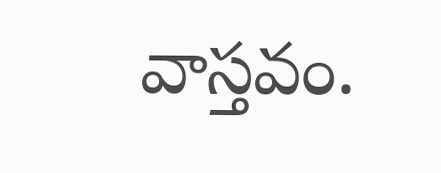వాస్తవం.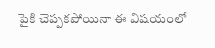పైకి చెప్పకపోయినా ఈ విషయంలో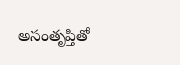అసంతృప్తితో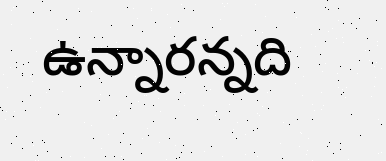ఉన్నారన్నది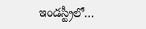ఇండస్ట్రీలో…